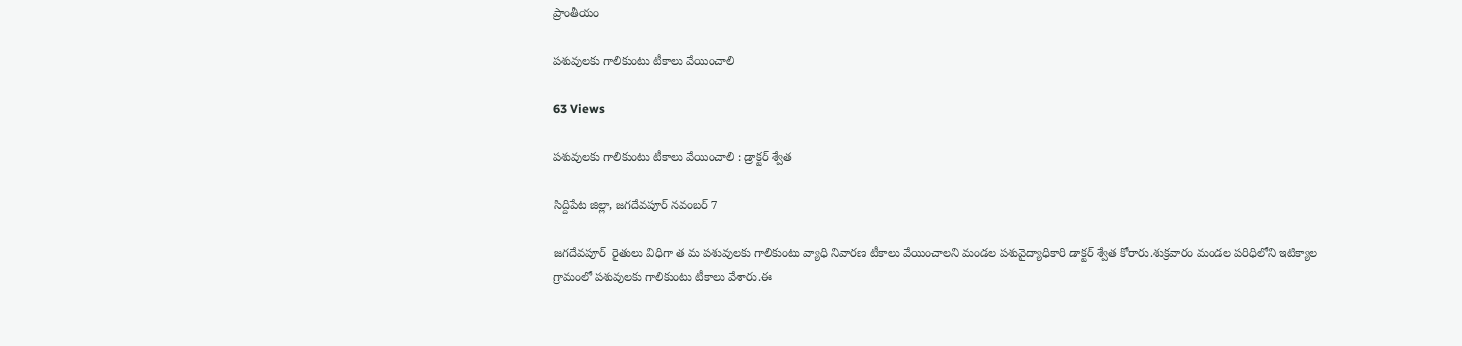ప్రాంతీయం

పశువులకు గాలికుంటు టీకాలు వేయించాలి

63 Views

పశువులకు గాలికుంటు టీకాలు వేయించాలి : డ్రాక్టర్ శ్వేత

సిద్దిపేట జిల్లా, జగదేవపూర్ నవంబర్ 7

జగదేవపూర్  రైతులు విధిగా త మ పశువులకు గాలికుంటు వ్యాధి నివారణ టీకాలు వేయించాలని మండల పశువైద్యాధికారి డాక్టర్‌ శ్వేత కోరారు.శుక్రవారం మండల పరిధిలోని ఇటిక్యాల గ్రామంలో పశువులకు గాలికుంటు టీకాలు వేశారు.ఈ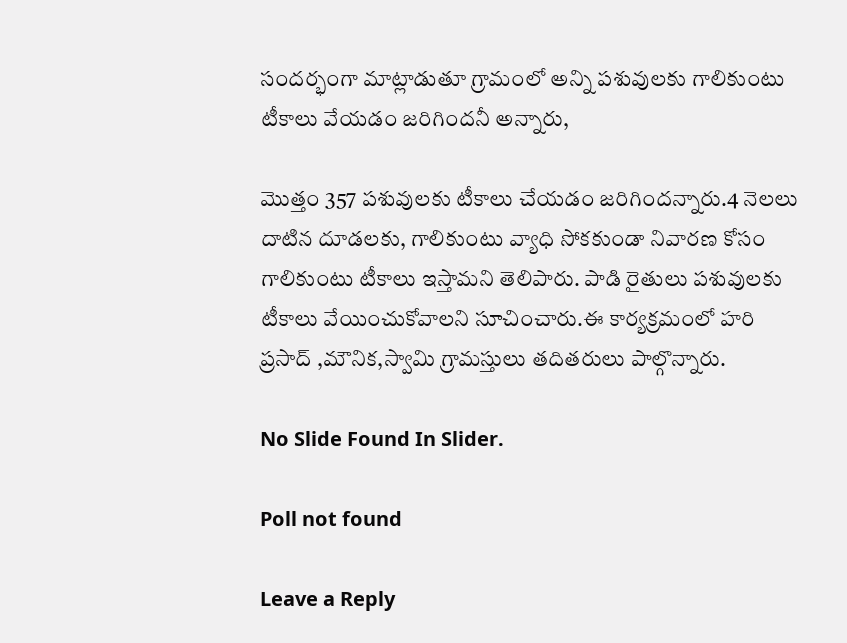సందర్భంగా మాట్లాడుతూ గ్రామంలో అన్ని పశువులకు గాలికుంటు టీకాలు వేయడం జరిగిందనీ అన్నారు,

మొత్తం 357 పశువులకు టీకాలు చేయడం జరిగిందన్నారు.4 నెలలు దాటిన దూడలకు, గాలికుంటు వ్యాధి సోకకుండా నివారణ కోసం గాలికుంటు టీకాలు ఇస్తామని తెలిపారు. పాడి రైతులు పశువులకు టీకాలు వేయించుకోవాలని సూచించారు.ఈ కార్యక్రమంలో హరి ప్రసాద్ ,మౌనిక,స్వామి గ్రామస్తులు తదితరులు పాల్గొన్నారు.

No Slide Found In Slider.

Poll not found

Leave a Reply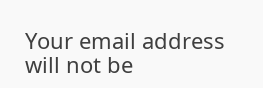Your email address will not be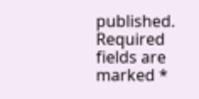published. Required fields are marked *